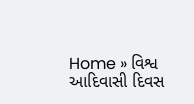Home » વિશ્વ આદિવાસી દિવસ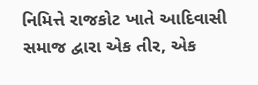નિમિત્તે રાજકોટ ખાતે આદિવાસી સમાજ દ્વારા એક તીર, એક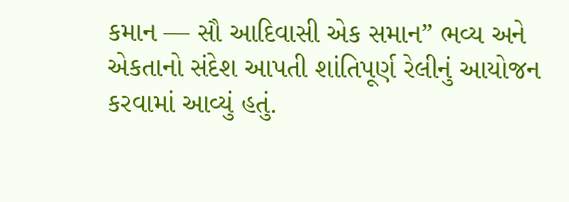કમાન — સૌ આદિવાસી એક સમાન” ભવ્ય અને એકતાનો સંદેશ આપતી શાંતિપૂર્ણ રેલીનું આયોજન કરવામાં આવ્યું હતું.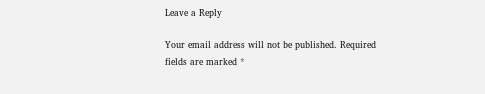Leave a Reply

Your email address will not be published. Required fields are marked *